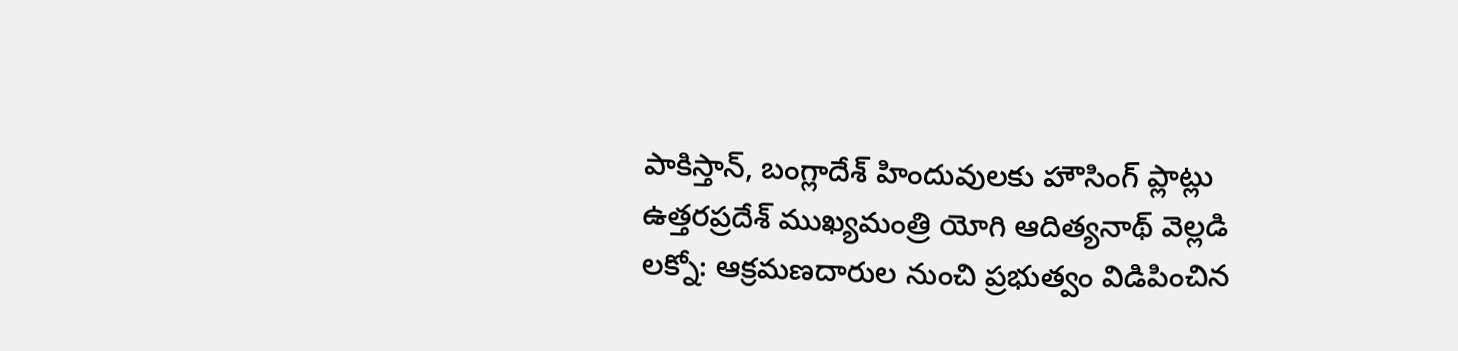పాకిస్తాన్, బంగ్లాదేశ్ హిందువులకు హౌసింగ్ ప్లాట్లు
ఉత్తరప్రదేశ్ ముఖ్యమంత్రి యోగి ఆదిత్యనాథ్ వెల్లడి లక్నో: ఆక్రమణదారుల నుంచి ప్రభుత్వం విడిపించిన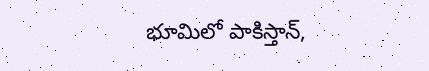భూమిలో పాకిస్తాన్,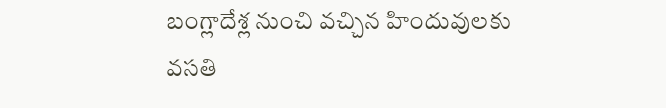బంగ్లాదేశ్ల నుంచి వచ్చిన హిందువులకు వసతి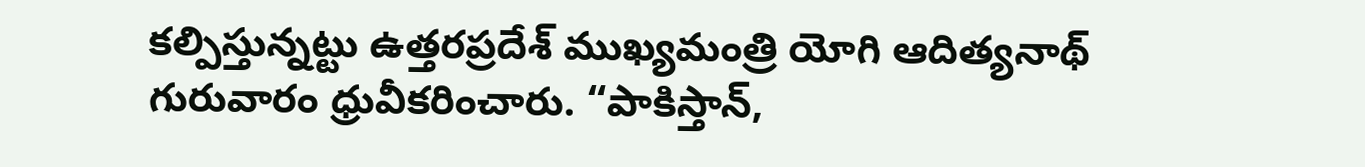కల్పిస్తున్నట్టు ఉత్తరప్రదేశ్ ముఖ్యమంత్రి యోగి ఆదిత్యనాథ్ గురువారం ధ్రువీకరించారు. “పాకిస్తాన్,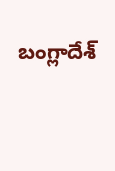బంగ్లాదేశ్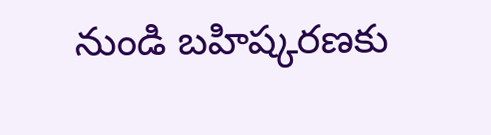నుండి బహిష్కరణకు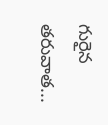గురైన తరువాత...